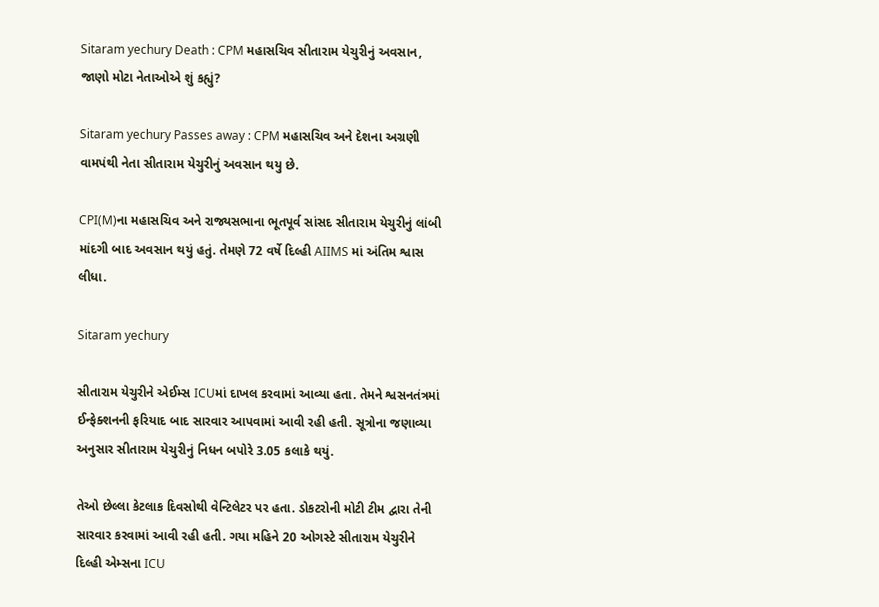Sitaram yechury Death : CPM મહાસચિવ સીતારામ યેચુરીનું અવસાન, જાણો મોટા નેતાઓએ શું કહ્યું?

Sitaram yechury Passes away : CPM મહાસચિવ અને દેશના અગ્રણી વામપંથી નેતા સીતારામ યેચુરીનું અવસાન થયુ છે.

CPI(M)ના મહાસચિવ અને રાજ્યસભાના ભૂતપૂર્વ સાંસદ સીતારામ યેચુરીનું લાંબી માંદગી બાદ અવસાન થયું હતું. તેમણે 72 વર્ષે દિલ્હી AIIMS માં અંતિમ શ્વાસ લીધા.

Sitaram yechury

સીતારામ યેચુરીને એઈમ્સ ICUમાં દાખલ કરવામાં આવ્યા હતા. તેમને શ્વસનતંત્રમાં ઈન્ફેક્શનની ફરિયાદ બાદ સારવાર આપવામાં આવી રહી હતી. સૂત્રોના જણાવ્યા અનુસાર સીતારામ યેચુરીનું નિધન બપોરે 3.05 કલાકે થયું.

તેઓ છેલ્લા કેટલાક દિવસોથી વેન્ટિલેટર પર હતા. ડોકટરોની મોટી ટીમ દ્વારા તેની સારવાર કરવામાં આવી રહી હતી. ગયા મહિને 20 ઓગસ્ટે સીતારામ યેચુરીને દિલ્હી એમ્સના ICU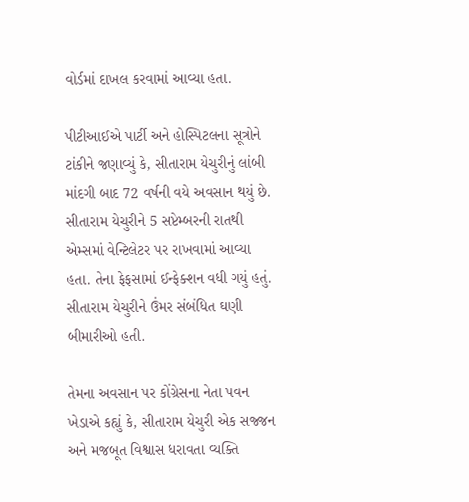વોર્ડમાં દાખલ કરવામાં આવ્યા હતા.

પીટીઆઈએ પાર્ટી અને હોસ્પિટલના સૂત્રોને ટાંકીને જણાવ્યું કે, સીતારામ યેચુરીનું લાંબી માંદગી બાદ 72 વર્ષની વયે અવસાન થયું છે. સીતારામ યેચુરીને 5 સપ્ટેમ્બરની રાતથી એમ્સમાં વેન્ટિલેટર પર રાખવામાં આવ્યા હતા. તેના ફેફસામાં ઈન્ફેક્શન વધી ગયું હતું. સીતારામ યેચુરીને ઉંમર સંબંધિત ઘણી બીમારીઓ હતી.

તેમના અવસાન પર કોંગ્રેસના નેતા પવન ખેડાએ કહ્યું કે, સીતારામ યેચુરી એક સજ્જન અને મજબૂત વિશ્વાસ ધરાવતા વ્યક્તિ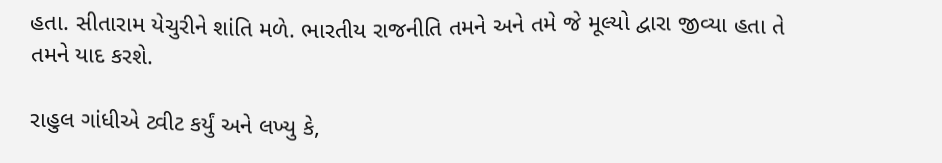હતા. સીતારામ યેચુરીને શાંતિ મળે. ભારતીય રાજનીતિ તમને અને તમે જે મૂલ્યો દ્વારા જીવ્યા હતા તે તમને યાદ કરશે.

રાહુલ ગાંધીએ ટ્વીટ કર્યું અને લખ્યુ કે,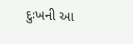દુઃખની આ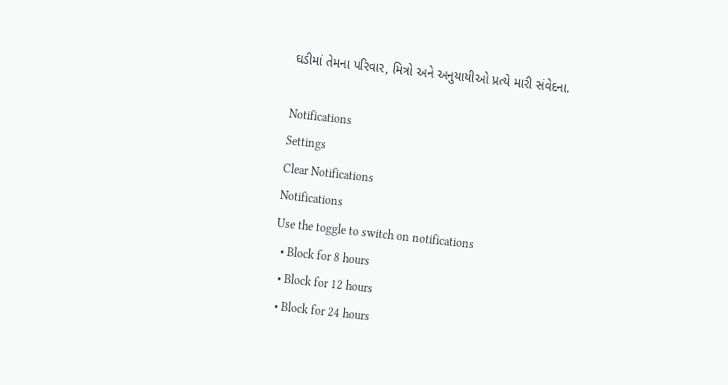ઘડીમાં તેમના પરિવાર, મિત્રો અને અનુયાયીઓ પ્રત્યે મારી સંવેદના.

Notifications
Settings
Clear Notifications
Notifications
Use the toggle to switch on notifications
  • Block for 8 hours
  • Block for 12 hours
  • Block for 24 hours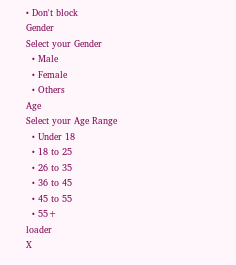• Don't block
Gender
Select your Gender
  • Male
  • Female
  • Others
Age
Select your Age Range
  • Under 18
  • 18 to 25
  • 26 to 35
  • 36 to 45
  • 45 to 55
  • 55+
loader
X